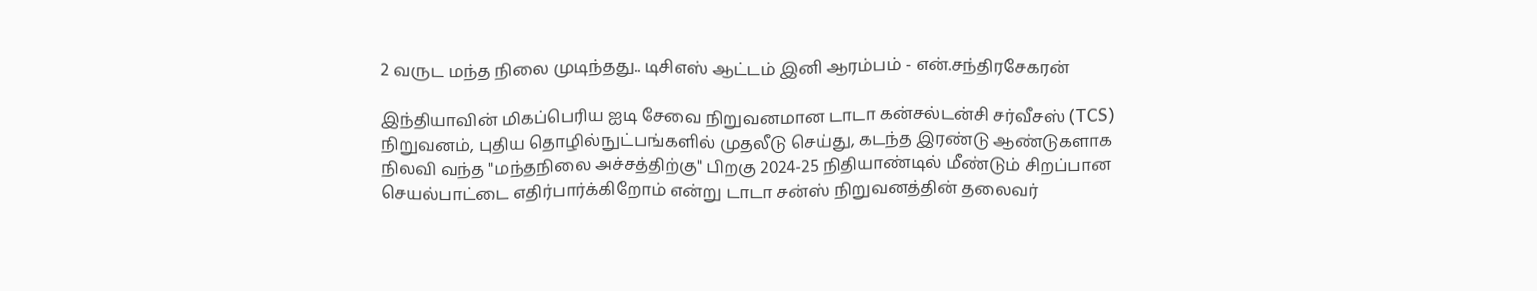2 வருட மந்த நிலை முடிந்தது.. டிசிஎஸ் ஆட்டம் இனி ஆரம்பம் - என்.சந்திரசேகரன்

இந்தியாவின் மிகப்பெரிய ஐடி சேவை நிறுவனமான டாடா கன்சல்டன்சி சர்வீசஸ் (TCS) நிறுவனம், புதிய தொழில்நுட்பங்களில் முதலீடு செய்து, கடந்த இரண்டு ஆண்டுகளாக நிலவி வந்த "மந்தநிலை அச்சத்திற்கு" பிறகு 2024-25 நிதியாண்டில் மீண்டும் சிறப்பான செயல்பாட்டை எதிர்பார்க்கிறோம் என்று டாடா சன்ஸ் நிறுவனத்தின் தலைவர்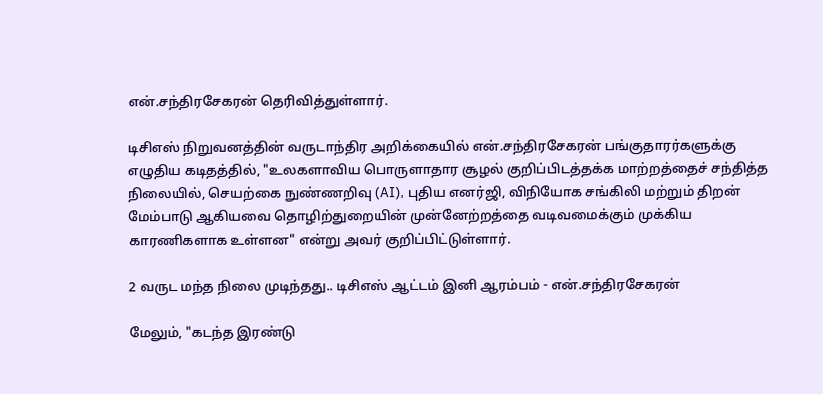என்.சந்திரசேகரன் தெரிவித்துள்ளார்.

டிசிஎஸ் நிறுவனத்தின் வருடாந்திர அறிக்கையில் என்.சந்திரசேகரன் பங்குதாரர்களுக்கு எழுதிய கடிதத்தில், "உலகளாவிய பொருளாதார சூழல் குறிப்பிடத்தக்க மாற்றத்தைச் சந்தித்த நிலையில், செயற்கை நுண்ணறிவு (AI), புதிய எனர்ஜி, விநியோக சங்கிலி மற்றும் திறன் மேம்பாடு ஆகியவை தொழிற்துறையின் முன்னேற்றத்தை வடிவமைக்கும் முக்கிய காரணிகளாக உள்ளன" என்று அவர் குறிப்பிட்டுள்ளார்.

2 வருட மந்த நிலை முடிந்தது.. டிசிஎஸ் ஆட்டம் இனி ஆரம்பம் - என்.சந்திரசேகரன்

மேலும், "கடந்த இரண்டு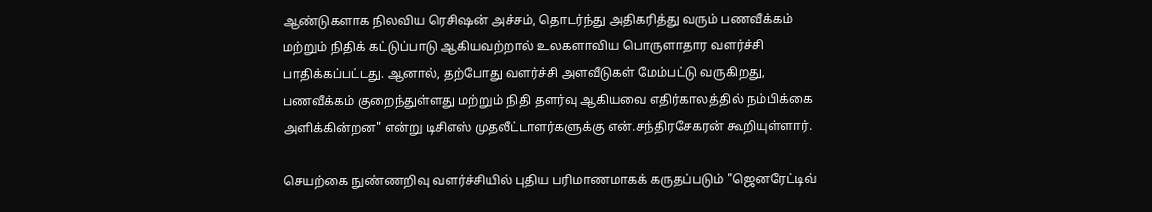ஆண்டுகளாக நிலவிய ரெசிஷன் அச்சம், தொடர்ந்து அதிகரித்து வரும் பணவீக்கம் மற்றும் நிதிக் கட்டுப்பாடு ஆகியவற்றால் உலகளாவிய பொருளாதார வளர்ச்சி பாதிக்கப்பட்டது. ஆனால், தற்போது வளர்ச்சி அளவீடுகள் மேம்பட்டு வருகிறது, பணவீக்கம் குறைந்துள்ளது மற்றும் நிதி தளர்வு ஆகியவை எதிர்காலத்தில் நம்பிக்கை அளிக்கின்றன" என்று டிசிஎஸ் முதலீட்டாளர்களுக்கு என்.சந்திரசேகரன் கூறியுள்ளார்.

செயற்கை நுண்ணறிவு வளர்ச்சியில் புதிய பரிமாணமாகக் கருதப்படும் "ஜெனரேட்டிவ்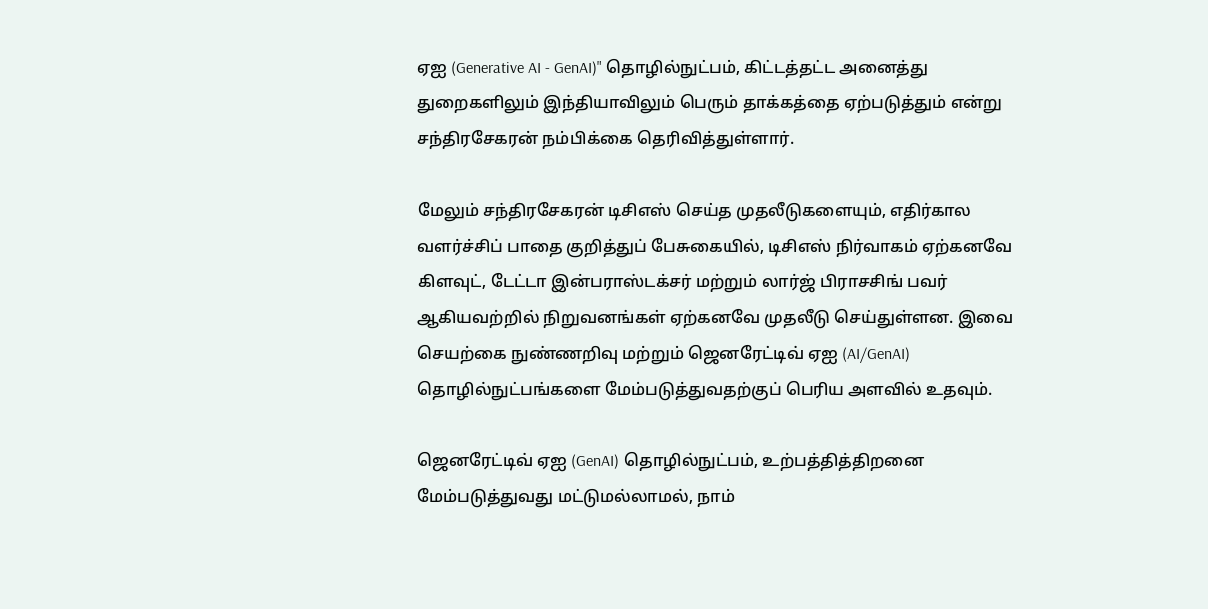ஏஐ (Generative AI - GenAI)" தொழில்நுட்பம், கிட்டத்தட்ட அனைத்து துறைகளிலும் இந்தியாவிலும் பெரும் தாக்கத்தை ஏற்படுத்தும் என்று சந்திரசேகரன் நம்பிக்கை தெரிவித்துள்ளார்.

மேலும் சந்திரசேகரன் டிசிஎஸ் செய்த முதலீடுகளையும், எதிர்கால வளர்ச்சிப் பாதை குறித்துப் பேசுகையில், டிசிஎஸ் நிர்வாகம் ஏற்கனவே கிளவுட், டேட்டா இன்பராஸ்டக்சர் மற்றும் லார்ஜ் பிராசசிங் பவர் ஆகியவற்றில் நிறுவனங்கள் ஏற்கனவே முதலீடு செய்துள்ளன. இவை செயற்கை நுண்ணறிவு மற்றும் ஜெனரேட்டிவ் ஏஐ (AI/GenAI) தொழில்நுட்பங்களை மேம்படுத்துவதற்குப் பெரிய அளவில் உதவும்.

ஜெனரேட்டிவ் ஏஐ (GenAI) தொழில்நுட்பம், உற்பத்தித்திறனை மேம்படுத்துவது மட்டுமல்லாமல், நாம்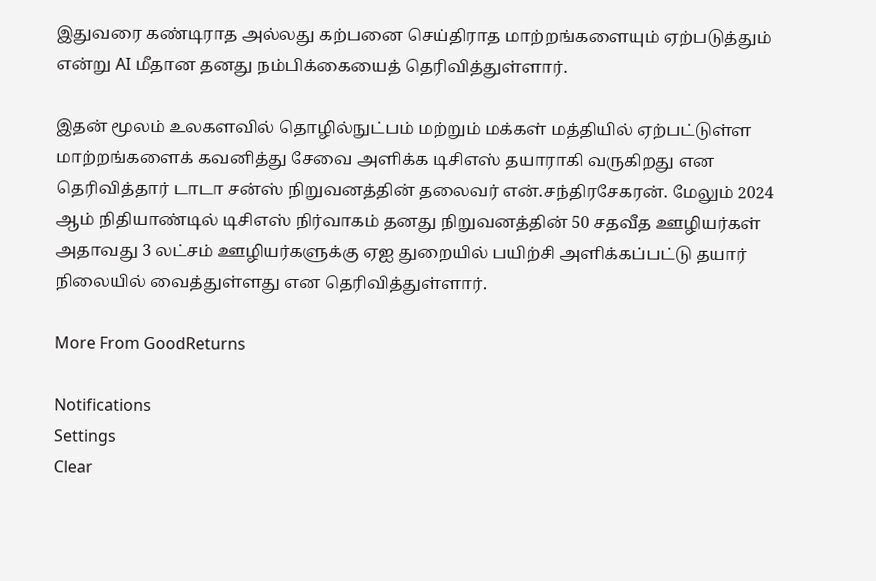இதுவரை கண்டிராத அல்லது கற்பனை செய்திராத மாற்றங்களையும் ஏற்படுத்தும் என்று AI மீதான தனது நம்பிக்கையைத் தெரிவித்துள்ளார்.

இதன் மூலம் உலகளவில் தொழில்நுட்பம் மற்றும் மக்கள் மத்தியில் ஏற்பட்டுள்ள மாற்றங்களைக் கவனித்து சேவை அளிக்க டிசிஎஸ் தயாராகி வருகிறது என தெரிவித்தார் டாடா சன்ஸ் நிறுவனத்தின் தலைவர் என்.சந்திரசேகரன். மேலும் 2024 ஆம் நிதியாண்டில் டிசிஎஸ் நிர்வாகம் தனது நிறுவனத்தின் 50 சதவீத ஊழியர்கள் அதாவது 3 லட்சம் ஊழியர்களுக்கு ஏஐ துறையில் பயிற்சி அளிக்கப்பட்டு தயார் நிலையில் வைத்துள்ளது என தெரிவித்துள்ளார்.

More From GoodReturns

Notifications
Settings
Clear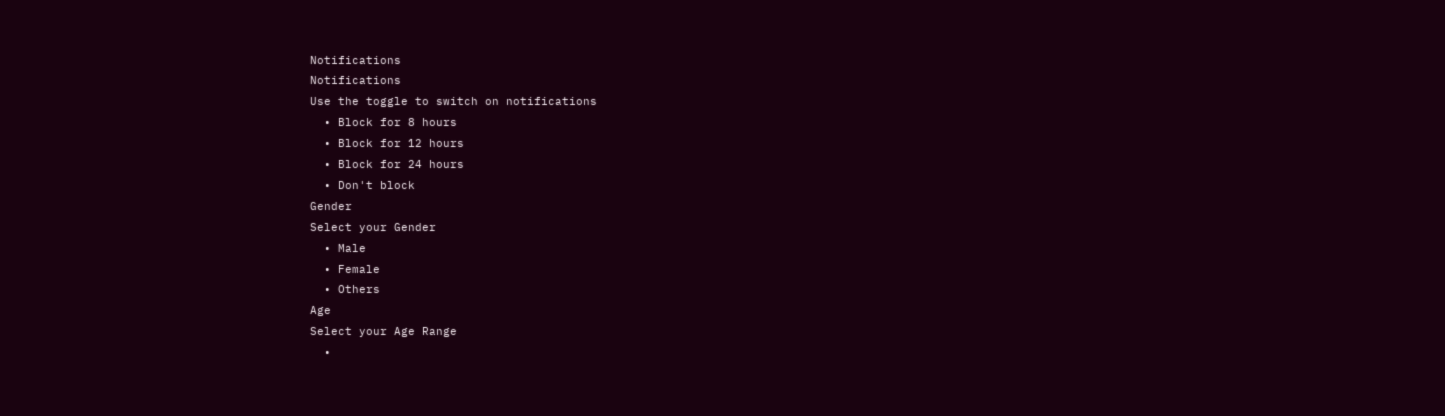Notifications
Notifications
Use the toggle to switch on notifications
  • Block for 8 hours
  • Block for 12 hours
  • Block for 24 hours
  • Don't block
Gender
Select your Gender
  • Male
  • Female
  • Others
Age
Select your Age Range
  •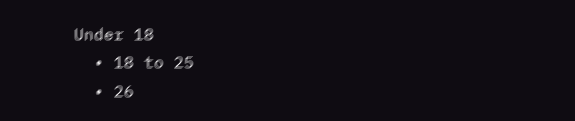Under 18
  • 18 to 25
  • 26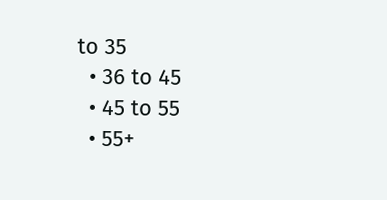to 35
  • 36 to 45
  • 45 to 55
  • 55+